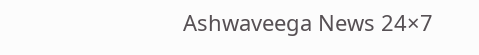Ashwaveega News 24×7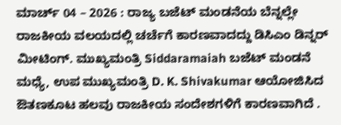ಮಾರ್ಚ್ 04 – 2026 : ರಾಜ್ಯ ಬಜೆಟ್ ಮಂಡನೆಯ ಬೆನ್ನಲ್ಲೇ ರಾಜಕೀಯ ವಲಯದಲ್ಲಿ ಚರ್ಚೆಗೆ ಕಾರಣವಾದದ್ದು ಡಿಸಿಎಂ ಡಿನ್ನರ್ ಮೀಟಿಂಗ್. ಮುಖ್ಯಮಂತ್ರಿ Siddaramaiah ಬಜೆಟ್ ಮಂಡನೆ ಮಧ್ಯೆ, ಉಪ ಮುಖ್ಯಮಂತ್ರಿ D. K. Shivakumar ಆಯೋಜಿಸಿದ ಔತಣಕೂಟ ಹಲವು ರಾಜಕೀಯ ಸಂದೇಶಗಳಿಗೆ ಕಾರಣವಾಗಿದೆ .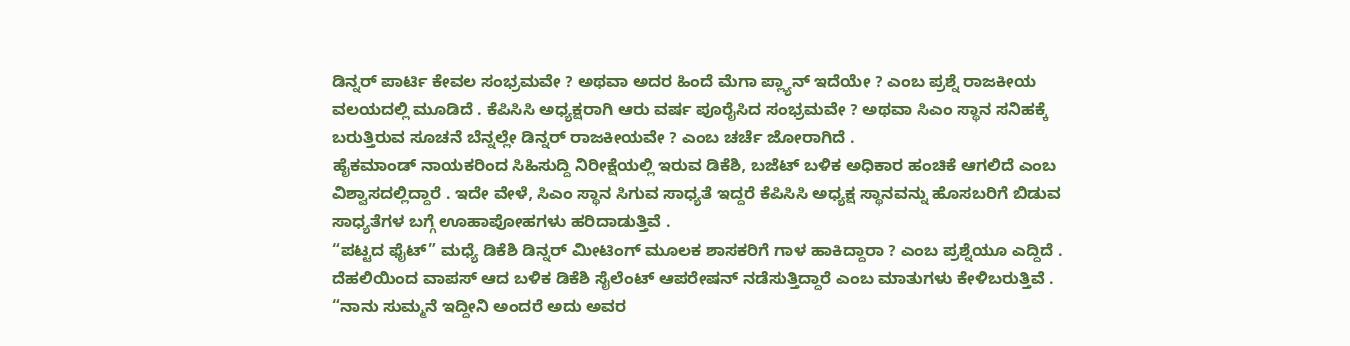ಡಿನ್ನರ್ ಪಾರ್ಟಿ ಕೇವಲ ಸಂಭ್ರಮವೇ ? ಅಥವಾ ಅದರ ಹಿಂದೆ ಮೆಗಾ ಪ್ಲ್ಯಾನ್ ಇದೆಯೇ ? ಎಂಬ ಪ್ರಶ್ನೆ ರಾಜಕೀಯ ವಲಯದಲ್ಲಿ ಮೂಡಿದೆ . ಕೆಪಿಸಿಸಿ ಅಧ್ಯಕ್ಷರಾಗಿ ಆರು ವರ್ಷ ಪೂರೈಸಿದ ಸಂಭ್ರಮವೇ ? ಅಥವಾ ಸಿಎಂ ಸ್ಥಾನ ಸನಿಹಕ್ಕೆ ಬರುತ್ತಿರುವ ಸೂಚನೆ ಬೆನ್ನಲ್ಲೇ ಡಿನ್ನರ್ ರಾಜಕೀಯವೇ ? ಎಂಬ ಚರ್ಚೆ ಜೋರಾಗಿದೆ .
ಹೈಕಮಾಂಡ್ ನಾಯಕರಿಂದ ಸಿಹಿಸುದ್ದಿ ನಿರೀಕ್ಷೆಯಲ್ಲಿ ಇರುವ ಡಿಕೆಶಿ, ಬಜೆಟ್ ಬಳಿಕ ಅಧಿಕಾರ ಹಂಚಿಕೆ ಆಗಲಿದೆ ಎಂಬ ವಿಶ್ವಾಸದಲ್ಲಿದ್ದಾರೆ . ಇದೇ ವೇಳೆ, ಸಿಎಂ ಸ್ಥಾನ ಸಿಗುವ ಸಾಧ್ಯತೆ ಇದ್ದರೆ ಕೆಪಿಸಿಸಿ ಅಧ್ಯಕ್ಷ ಸ್ಥಾನವನ್ನು ಹೊಸಬರಿಗೆ ಬಿಡುವ ಸಾಧ್ಯತೆಗಳ ಬಗ್ಗೆ ಊಹಾಪೋಹಗಳು ಹರಿದಾಡುತ್ತಿವೆ .
“ಪಟ್ಟದ ಫೈಟ್” ಮಧ್ಯೆ ಡಿಕೆಶಿ ಡಿನ್ನರ್ ಮೀಟಿಂಗ್ ಮೂಲಕ ಶಾಸಕರಿಗೆ ಗಾಳ ಹಾಕಿದ್ದಾರಾ ? ಎಂಬ ಪ್ರಶ್ನೆಯೂ ಎದ್ದಿದೆ . ದೆಹಲಿಯಿಂದ ವಾಪಸ್ ಆದ ಬಳಿಕ ಡಿಕೆಶಿ ಸೈಲೆಂಟ್ ಆಪರೇಷನ್ ನಡೆಸುತ್ತಿದ್ದಾರೆ ಎಂಬ ಮಾತುಗಳು ಕೇಳಿಬರುತ್ತಿವೆ .
“ನಾನು ಸುಮ್ಮನೆ ಇದ್ದೀನಿ ಅಂದರೆ ಅದು ಅವರ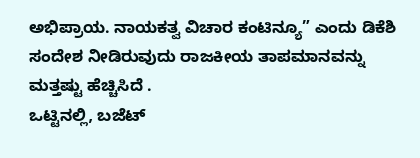ಅಭಿಪ್ರಾಯ. ನಾಯಕತ್ವ ವಿಚಾರ ಕಂಟಿನ್ಯೂ” ಎಂದು ಡಿಕೆಶಿ ಸಂದೇಶ ನೀಡಿರುವುದು ರಾಜಕೀಯ ತಾಪಮಾನವನ್ನು ಮತ್ತಷ್ಟು ಹೆಚ್ಚಿಸಿದೆ .
ಒಟ್ಟಿನಲ್ಲಿ, ಬಜೆಟ್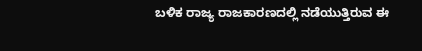ಬಳಿಕ ರಾಜ್ಯ ರಾಜಕಾರಣದಲ್ಲಿ ನಡೆಯುತ್ತಿರುವ ಈ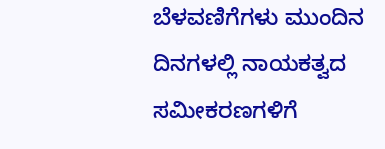ಬೆಳವಣಿಗೆಗಳು ಮುಂದಿನ ದಿನಗಳಲ್ಲಿ ನಾಯಕತ್ವದ ಸಮೀಕರಣಗಳಿಗೆ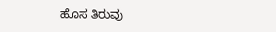ಹೊಸ ತಿರುವು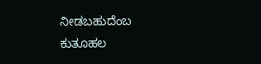ನೀಡಬಹುದೆಂಬ ಕುತೂಹಲ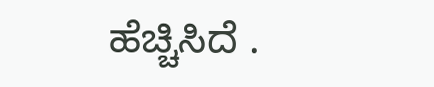ಹೆಚ್ಚಿಸಿದೆ .